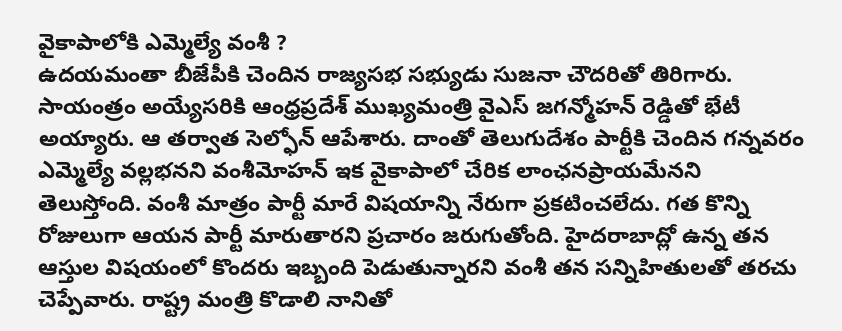వైకాపాలోకి ఎమ్మెల్యే వంశీ ?
ఉదయమంతా బీజేపీకి చెందిన రాజ్యసభ సభ్యుడు సుజనా చౌదరితో తిరిగారు. సాయంత్రం అయ్యేసరికి ఆంధ్రప్రదేశ్ ముఖ్యమంత్రి వైఎస్ జగన్మోహన్ రెడ్డితో భేటీ అయ్యారు. ఆ తర్వాత సెల్ఫోన్ ఆపేశారు. దాంతో తెలుగుదేశం పార్టీకి చెందిన గన్నవరం ఎమ్మెల్యే వల్లభనని వంశీమోహన్ ఇక వైకాపాలో చేరిక లాంఛనప్రాయమేనని తెలుస్తోంది. వంశీ మాత్రం పార్టీ మారే విషయాన్ని నేరుగా ప్రకటించలేదు. గత కొన్ని రోజులుగా ఆయన పార్టీ మారుతారని ప్రచారం జరుగుతోంది. హైదరాబాద్లో ఉన్న తన ఆస్తుల విషయంలో కొందరు ఇబ్బంది పెడుతున్నారని వంశీ తన సన్నిహితులతో తరచు చెప్పేవారు. రాష్ట్ర మంత్రి కొడాలి నానితో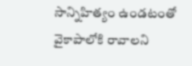సాన్నిహిత్యం ఉండటంతో వైకాపాలోకి రావాలని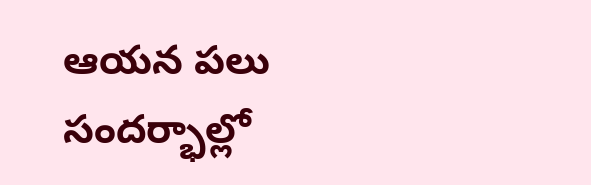ఆయన పలు సందర్భాల్లో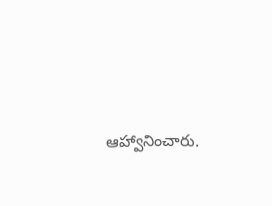ఆహ్వానించారు.